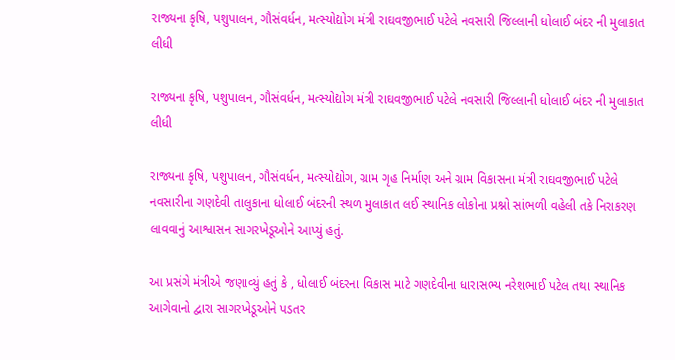રાજ્યના કૃષિ, પશુપાલન, ગૌસંવર્ધન, મત્સ્યોદ્યોગ મંત્રી રાઘવજીભાઈ પટેલે નવસારી જિલ્લાની ધોલાઈ બંદર ની મુલાકાત લીધી

રાજ્યના કૃષિ, પશુપાલન, ગૌસંવર્ધન, મત્સ્યોદ્યોગ મંત્રી રાઘવજીભાઈ પટેલે નવસારી જિલ્લાની ધોલાઈ બંદર ની મુલાકાત લીધી

રાજ્યના કૃષિ, પશુપાલન, ગૌસંવર્ધન, મત્સ્યોદ્યોગ, ગ્રામ ગૃહ નિર્માણ અને ગ્રામ વિકાસના મંત્રી રાઘવજીભાઈ પટેલે નવસારીના ગણદેવી તાલુકાના ધોલાઈ બંદરની સ્થળ મુલાકાત લઈ સ્થાનિક લોકોના પ્રશ્નો સાંભળી વહેલી તકે નિરાકરણ લાવવાનું આશ્વાસન સાગરખેડૂઓને આપ્યું હતું.

આ પ્રસંગે મંત્રીએ જણાવ્યું હતું કે , ધોલાઈ બંદરના વિકાસ માટે ગણદેવીના ધારાસભ્ય નરેશભાઈ પટેલ તથા સ્થાનિક આગેવાનો દ્વારા સાગરખેડૂઓને પડતર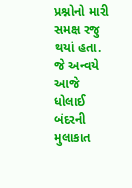પ્રશ્નોનો મારી સમક્ષ રજુ થયાં હતા. જે અન્વયે આજે ધોલાઈ બંદરની મુલાકાત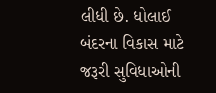લીધી છે. ધોલાઈ બંદરના વિકાસ માટે જરૂરી સુવિધાઓની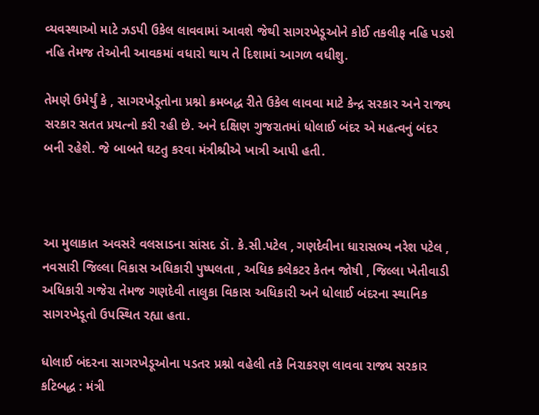વ્યવસ્થાઓ માટે ઝડપી ઉકેલ લાવવામાં આવશે જેથી સાગરખેડૂઓને કોઈ તકલીફ નહિ પડશે નહિ તેમજ તેઓની આવકમાં વધારો થાય તે દિશામાં આગળ વધીશુ.

તેમણે ઉમેર્યું કે , સાગરખેડૂતોના પ્રશ્નો ક્રમબદ્ધ રીતે ઉકેલ લાવવા માટે કેન્દ્ર સરકાર અને રાજ્ય સરકાર સતત પ્રયત્નો કરી રહી છે. અને દક્ષિણ ગુજરાતમાં ધોલાઈ બંદર એ મહત્વનું બંદર બની રહેશે. જે બાબતે ઘટતુ કરવા મંત્રીશ્રીએ ખાત્રી આપી હતી.



આ મુલાકાત અવસરે વલસાડના સાંસદ ડૉ. કે.સી.પટેલ , ગણદેવીના ધારાસભ્ય નરેશ પટેલ , નવસારી જિલ્લા વિકાસ અધિકારી પુષ્પલતા , અધિક કલેકટર કેતન જોષી , જિલ્લા ખેતીવાડી અધિકારી ગજેરા તેમજ ગણદેવી તાલુકા વિકાસ અધિકારી અને ધોલાઈ બંદરના સ્થાનિક સાગરખેડૂતો ઉપસ્થિત રહ્યા હતા.

ધોલાઈ બંદરના સાગરખેડૂઓના પડતર પ્રશ્નો વહેલી તકે નિરાકરણ લાવવા રાજ્ય સરકાર કટિબદ્ધ : મંત્રી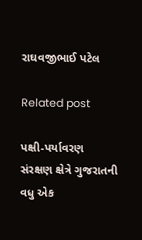રાઘવજીભાઈ પટેલ

Related post

પક્ષી-પર્યાવરણ સંરક્ષણ ક્ષેત્રે ગુજરાતની વધુ એક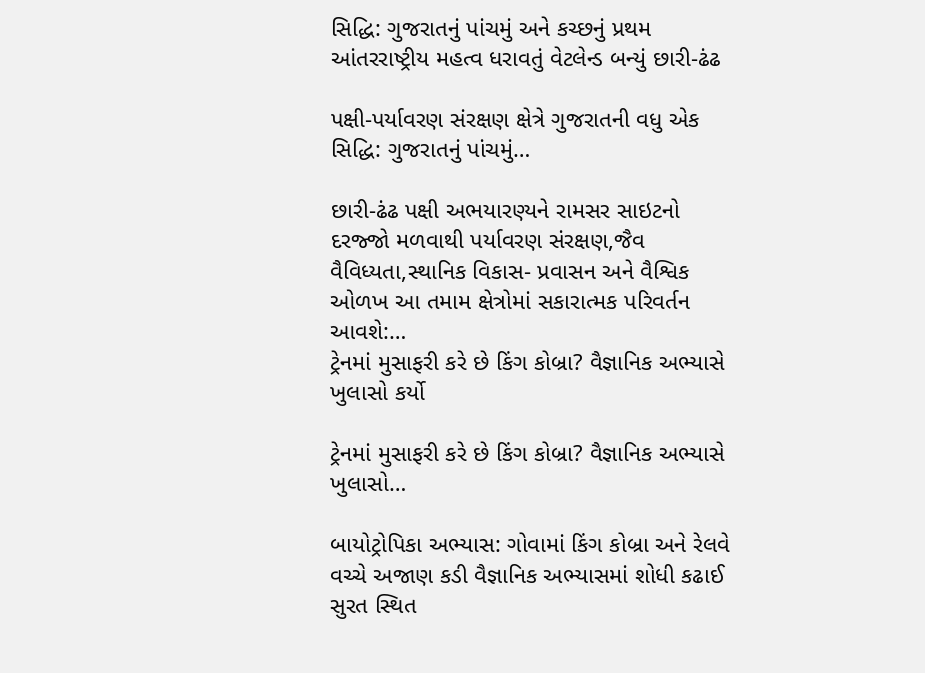સિદ્ધિ: ગુજરાતનું પાંચમું અને કચ્છનું પ્રથમ આંતરરાષ્ટ્રીય મહત્વ ધરાવતું વેટલેન્ડ બન્યું છારી-ઢંઢ

પક્ષી-પર્યાવરણ સંરક્ષણ ક્ષેત્રે ગુજરાતની વધુ એક સિદ્ધિ: ગુજરાતનું પાંચમું…

છારી-ઢંઢ પક્ષી અભયારણ્યને રામસર સાઇટનો દરજ્જો મળવાથી પર્યાવરણ સંરક્ષણ,જૈવ વૈવિધ્યતા,સ્થાનિક વિકાસ- પ્રવાસન અને વૈશ્વિક ઓળખ આ તમામ ક્ષેત્રોમાં સકારાત્મક પરિવર્તન આવશે:…
ટ્રેનમાં મુસાફરી કરે છે કિંગ કોબ્રા? વૈજ્ઞાનિક અભ્યાસે ખુલાસો કર્યો

ટ્રેનમાં મુસાફરી કરે છે કિંગ કોબ્રા? વૈજ્ઞાનિક અભ્યાસે ખુલાસો…

બાયોટ્રોપિકા અભ્યાસ: ગોવામાં કિંગ કોબ્રા અને રેલવે વચ્ચે અજાણ કડી વૈજ્ઞાનિક અભ્યાસમાં શોધી કઢાઈ  સુરત સ્થિત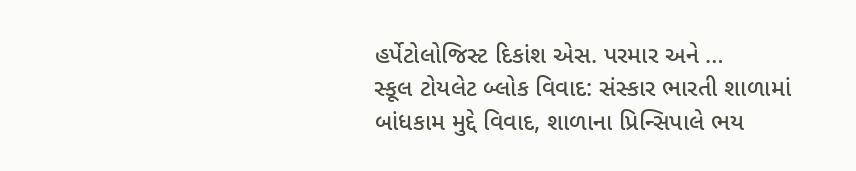હર્પેટોલોજિસ્ટ દિકાંશ એસ. પરમાર અને …
સ્કૂલ ટોયલેટ બ્લોક વિવાદ: સંસ્કાર ભારતી શાળામાં બાંધકામ મુદ્દે વિવાદ, શાળાના પ્રિન્સિપાલે ભય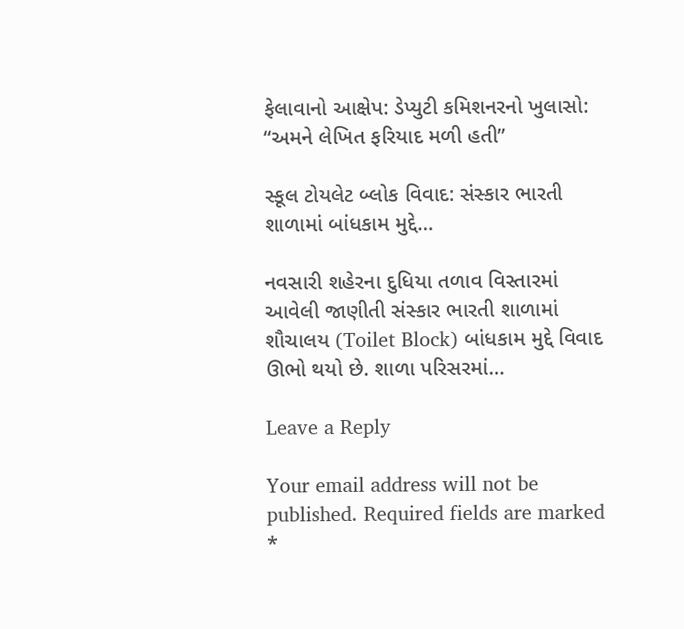ફેલાવાનો આક્ષેપ: ડેપ્યુટી કમિશનરનો ખુલાસો: “અમને લેખિત ફરિયાદ મળી હતી”

સ્કૂલ ટોયલેટ બ્લોક વિવાદ: સંસ્કાર ભારતી શાળામાં બાંધકામ મુદ્દે…

નવસારી શહેરના દુધિયા તળાવ વિસ્તારમાં આવેલી જાણીતી સંસ્કાર ભારતી શાળામાં શૌચાલય (Toilet Block) બાંધકામ મુદ્દે વિવાદ ઊભો થયો છે. શાળા પરિસરમાં…

Leave a Reply

Your email address will not be published. Required fields are marked *